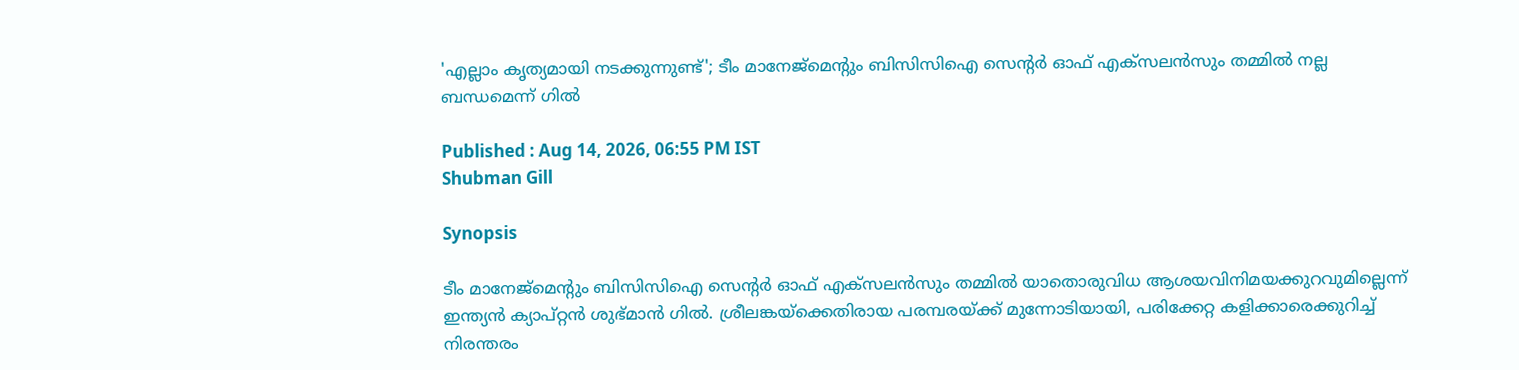'എല്ലാം കൃത്യമായി നടക്കുന്നുണ്ട്'; ടീം മാനേജ്‌മെന്റും ബിസിസിഐ സെന്റര്‍ ഓഫ് എക്സലന്‍സും തമ്മില്‍ നല്ല ബന്ധമെന്ന് ഗില്‍

Published : Aug 14, 2026, 06:55 PM IST
Shubman Gill

Synopsis

ടീം മാനേജ്മെന്റും ബിസിസിഐ സെന്റര്‍ ഓഫ് എക്സലന്‍സും തമ്മില്‍ യാതൊരുവിധ ആശയവിനിമയക്കുറവുമില്ലെന്ന് ഇന്ത്യന്‍ ക്യാപ്റ്റന്‍ ശുഭ്മാന്‍ ഗില്‍. ശ്രീലങ്കയ്ക്കെതിരായ പരമ്പരയ്ക്ക് മുന്നോടിയായി, പരിക്കേറ്റ കളിക്കാരെക്കുറിച്ച് നിരന്തരം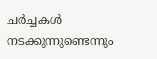ചര്‍ച്ചകള്‍ നടക്കുന്നുണ്ടെന്നും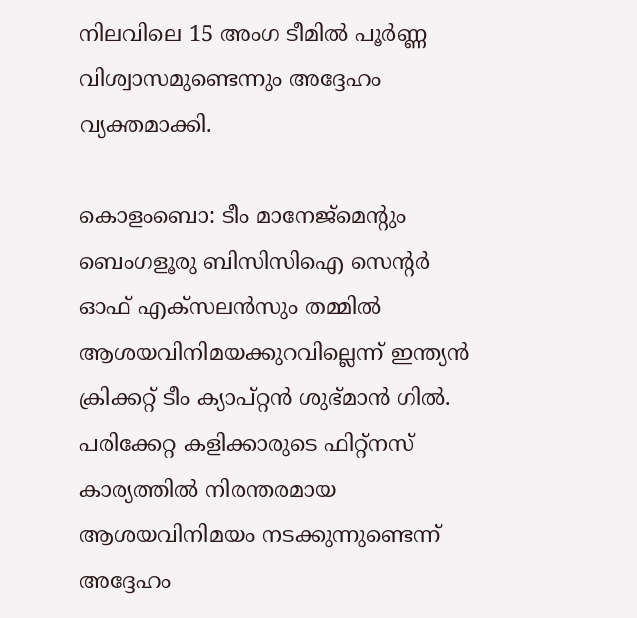നിലവിലെ 15 അംഗ ടീമില്‍ പൂര്‍ണ്ണ വിശ്വാസമുണ്ടെന്നും അദ്ദേഹം വ്യക്തമാക്കി.

കൊളംബൊ: ടീം മാനേജ്മെന്റും ബെംഗളൂരു ബിസിസിഐ സെന്റര്‍ ഓഫ് എക്സലന്‍സും തമ്മില്‍ ആശയവിനിമയക്കുറവില്ലെന്ന് ഇന്ത്യന്‍ ക്രിക്കറ്റ് ടീം ക്യാപ്റ്റന്‍ ശുഭ്മാന്‍ ഗില്‍. പരിക്കേറ്റ കളിക്കാരുടെ ഫിറ്റ്നസ് കാര്യത്തില്‍ നിരന്തരമായ ആശയവിനിമയം നടക്കുന്നുണ്ടെന്ന് അദ്ദേഹം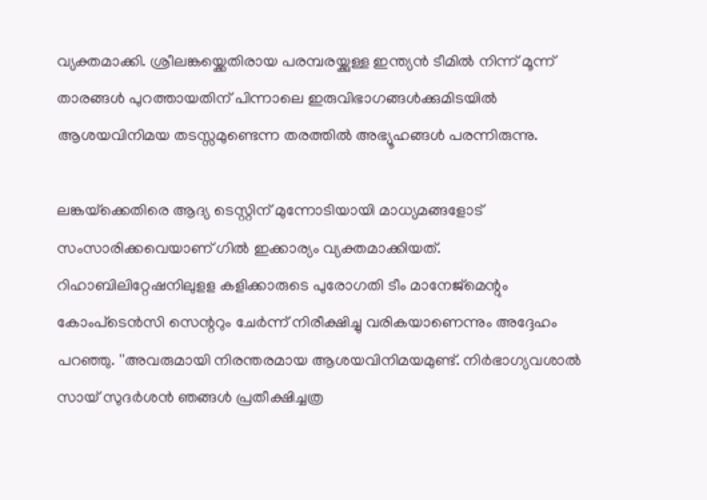വ്യക്തമാക്കി. ശ്രീലങ്കയ്ക്കെതിരായ പരമ്പരയ്ക്കുള്ള ഇന്ത്യന്‍ ടീമില്‍ നിന്ന് മൂന്ന് താരങ്ങള്‍ പുറത്തായതിന് പിന്നാലെ ഇരുവിഭാഗങ്ങള്‍ക്കുമിടയില്‍ ആശയവിനിമയ തടസ്സമുണ്ടെന്ന തരത്തില്‍ അഭ്യൂഹങ്ങള്‍ പരന്നിരുന്നു.

ലങ്കയ്‌ക്കെതിരെ ആദ്യ ടെസ്റ്റിന് മുന്നോടിയായി മാധ്യമങ്ങളോട് സംസാരിക്കവെയാണ് ഗില്‍ ഇക്കാര്യം വ്യക്തമാക്കിയത്. റിഹാബിലിറ്റേഷനിലുളള കളിക്കാരുടെ പുരോഗതി ടീം മാനേജ്മെന്റും കോംപ്‌ടെന്‍സി സെന്ററും ചേര്‍ന്ന് നിരീക്ഷിച്ചു വരികയാണെന്നും അദ്ദേഹം പറഞ്ഞു. ''അവരുമായി നിരന്തരമായ ആശയവിനിമയമുണ്ട്. നിര്‍ഭാഗ്യവശാല്‍ സായ് സുദര്‍ശന്‍ ഞങ്ങള്‍ പ്രതീക്ഷിച്ചത്ര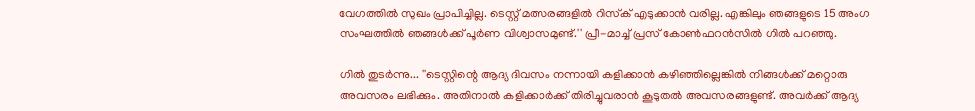വേഗത്തില്‍ സുഖം പ്രാപിച്ചില്ല. ടെസ്റ്റ് മത്സരങ്ങളില്‍ റിസ്‌ക് എടുക്കാന്‍ വരില്ല. എങ്കിലും ഞങ്ങളുടെ 15 അംഗ സംഘത്തില്‍ ഞങ്ങള്‍ക്ക് പൂര്‍ണ വിശ്വാസമുണ്ട്.'' പ്രീ-മാച്ച് പ്രസ് കോണ്‍ഫറന്‍സില്‍ ഗില്‍ പറഞ്ഞു.

ഗില്‍ തുടര്‍ന്നു... ''ടെസ്റ്റിന്റെ ആദ്യ ദിവസം നന്നായി കളിക്കാന്‍ കഴിഞ്ഞില്ലെങ്കില്‍ നിങ്ങള്‍ക്ക് മറ്റൊരു അവസരം ലഭിക്കും. അതിനാല്‍ കളിക്കാര്‍ക്ക് തിരിച്ചുവരാന്‍ കൂടുതല്‍ അവസരങ്ങളുണ്ട്. അവര്‍ക്ക് ആദ്യ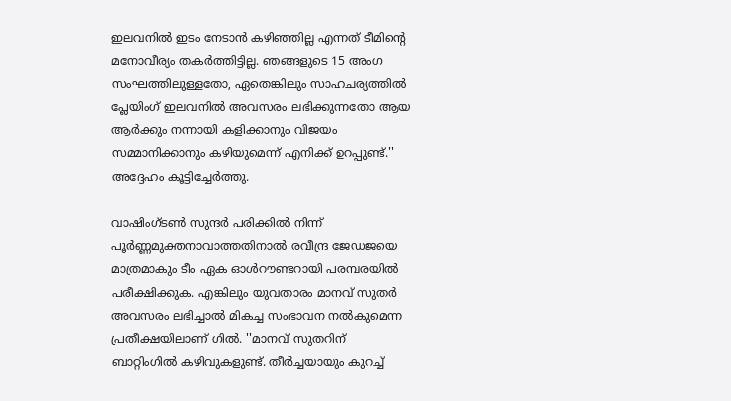ഇലവനില്‍ ഇടം നേടാന്‍ കഴിഞ്ഞില്ല എന്നത് ടീമിന്റെ മനോവീര്യം തകര്‍ത്തിട്ടില്ല. ഞങ്ങളുടെ 15 അംഗ സംഘത്തിലുള്ളതോ, ഏതെങ്കിലും സാഹചര്യത്തില്‍ പ്ലേയിംഗ് ഇലവനില്‍ അവസരം ലഭിക്കുന്നതോ ആയ ആര്‍ക്കും നന്നായി കളിക്കാനും വിജയം സമ്മാനിക്കാനും കഴിയുമെന്ന് എനിക്ക് ഉറപ്പുണ്ട്.'' അദ്ദേഹം കൂട്ടിച്ചേര്‍ത്തു.

വാഷിംഗ്ടണ്‍ സുന്ദര്‍ പരിക്കില്‍ നിന്ന് പൂര്‍ണ്ണമുക്തനാവാത്തതിനാല്‍ രവീന്ദ്ര ജേഡജയെ മാത്രമാകും ടീം ഏക ഓള്‍റൗണ്ടറായി പരമ്പരയില്‍ പരീക്ഷിക്കുക. എങ്കിലും യുവതാരം മാനവ് സുതര്‍ അവസരം ലഭിച്ചാല്‍ മികച്ച സംഭാവന നല്‍കുമെന്ന പ്രതീക്ഷയിലാണ് ഗില്‍. ''മാനവ് സുതറിന് ബാറ്റിംഗില്‍ കഴിവുകളുണ്ട്. തീര്‍ച്ചയായും കുറച്ച്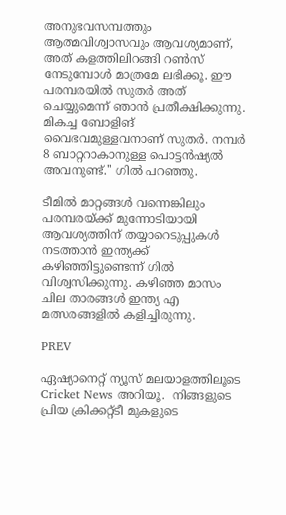അനുഭവസമ്പത്തും ആത്മവിശ്വാസവും ആവശ്യമാണ്, അത് കളത്തിലിറങ്ങി റണ്‍സ് നേടുമ്പോള്‍ മാത്രമേ ലഭിക്കൂ. ഈ പരമ്പരയില്‍ സുതര്‍ അത് ചെയ്യുമെന്ന് ഞാന്‍ പ്രതീക്ഷിക്കുന്നു. മികച്ച ബോളിങ് വൈഭവമുള്ളവനാണ് സുതര്‍. നമ്പര്‍ 8 ബാറ്ററാകാനുള്ള പൊട്ടന്‍ഷ്യല്‍ അവനുണ്ട്.'' ഗില്‍ പറഞ്ഞു.

ടീമില്‍ മാറ്റങ്ങള്‍ വന്നെങ്കിലും പരമ്പരയ്ക്ക് മുന്നോടിയായി ആവശ്യത്തിന് തയ്യാറെടുപ്പുകള്‍ നടത്താന്‍ ഇന്ത്യക്ക് കഴിഞ്ഞിട്ടുണ്ടെന്ന് ഗില്‍ വിശ്വസിക്കുന്നു. കഴിഞ്ഞ മാസം ചില താരങ്ങള്‍ ഇന്ത്യ എ മത്സരങ്ങളില്‍ കളിച്ചിരുന്നു.

PREV

ഏഷ്യാനെറ്റ് ന്യൂസ് മലയാളത്തിലൂടെ  Cricket News അറിയൂ.  നിങ്ങളുടെ പ്രിയ ക്രിക്കറ്റ്ടീ മുകളുടെ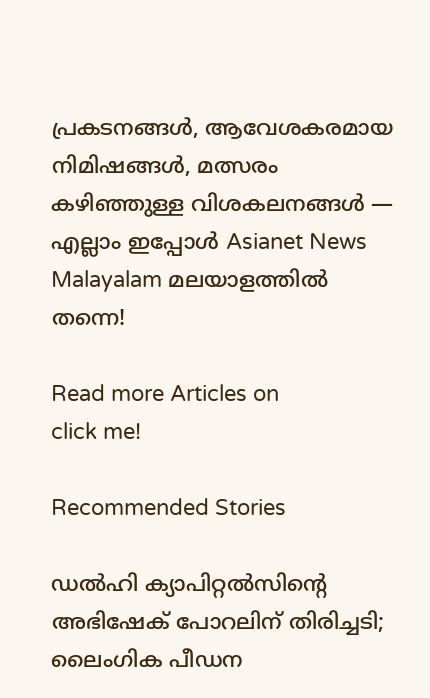പ്രകടനങ്ങൾ, ആവേശകരമായ നിമിഷങ്ങൾ, മത്സരം കഴിഞ്ഞുള്ള വിശകലനങ്ങൾ — എല്ലാം ഇപ്പോൾ Asianet News Malayalam മലയാളത്തിൽ തന്നെ!

Read more Articles on
click me!

Recommended Stories

ഡല്‍ഹി ക്യാപിറ്റല്‍സിന്റെ അഭിഷേക് പോറലിന് തിരിച്ചടി; ലൈംഗിക പീഡന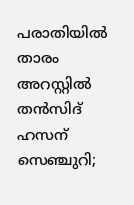പരാതിയില്‍ താരം അറസ്റ്റില്‍
തന്‍സിദ് ഹസന് സെഞ്ചുറി;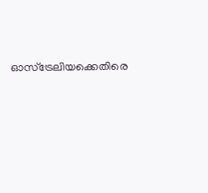ഓസ്‌ട്രേലിയക്കെതിരെ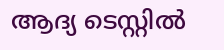ആദ്യ ടെസ്റ്റില്‍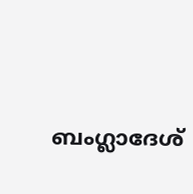ബംഗ്ലാദേശ്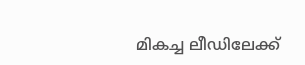മികച്ച ലീഡിലേക്ക്